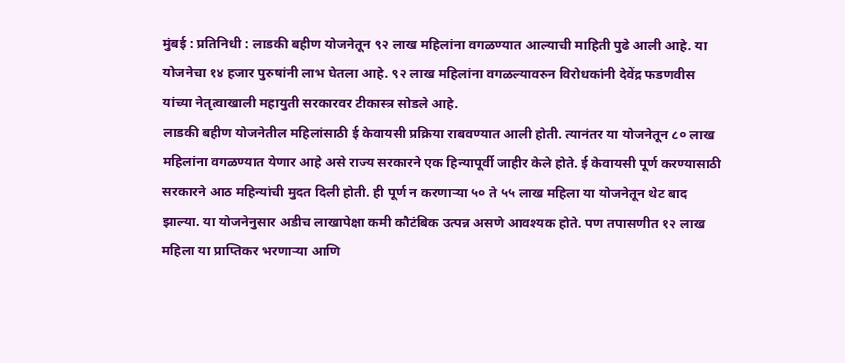मुंबई : प्रतिनिधी : लाडकी बहीण योजनेतून ९२ लाख महिलांना वगळण्यात आल्याची माहिती पुढे आली आहे. या योजनेचा १४ हजार पुरुषांनी लाभ घेतला आहे. ९२ लाख महिलांना वगळल्यावरुन विरोधकांनी देवेंद्र फडणवीस यांच्या नेतृत्वाखाली महायुती सरकारवर टीकास्त्र सोडले आहे.
लाडकी बहीण योजनेतील महिलांसाठी ई केवायसी प्रक्रिया राबवण्यात आली होती. त्यानंतर या योजनेतून ८० लाख महिलांना वगळण्यात येणार आहे असे राज्य सरकारने एक हिन्यापूर्वी जाहीर केले होते. ई केवायसी पूर्ण करण्यासाठी सरकारने आठ महिन्यांची मुदत दिली होती. ही पूर्ण न करणाऱ्या ५० ते ५५ लाख महिला या योजनेतून थेट बाद झाल्या. या योजनेनुसार अडीच लाखापेक्षा कमी कौटंबिक उत्पन्न असणे आवश्यक होते. पण तपासणीत १२ लाख महिला या प्राप्तिकर भरणाऱ्या आणि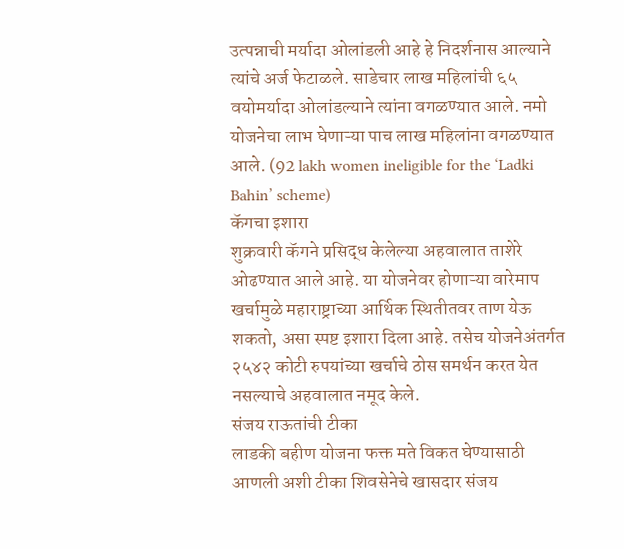उत्पन्नाची मर्यादा ओलांडली आहे हे निदर्शनास आल्याने त्यांचे अर्ज फेटाळले. साडेचार लाख महिलांची ६५ वयोमर्यादा ओलांडल्याने त्यांना वगळण्यात आले. नमो योजनेचा लाभ घेणाऱ्या पाच लाख महिलांना वगळण्यात आले. (92 lakh women ineligible for the ‘Ladki Bahin’ scheme)
कॅगचा इशारा
शुक्रवारी कॅगने प्रसिद्ध केलेल्या अहवालात ताशेरे ओढण्यात आले आहे. या योजनेवर होणाऱ्या वारेमाप खर्चामुळे महाराष्ट्राच्या आर्थिक स्थितीतवर ताण येऊ शकतो, असा स्पष्ट इशारा दिला आहे. तसेच योजनेअंतर्गत २५४२ कोटी रुपयांच्या खर्चाचे ठोस समर्थन करत येत नसल्याचे अहवालात नमूद केले.
संजय राऊतांची टीका
लाडकी बहीण योजना फक्त मते विकत घेण्यासाठी आणली अशी टीका शिवसेनेचे खासदार संजय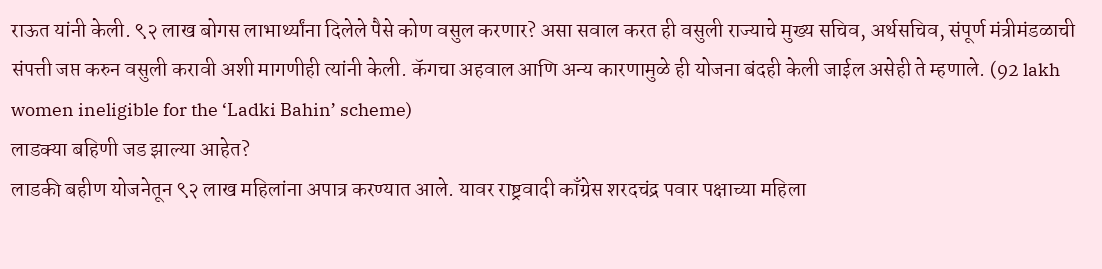राऊत यांनी केली. ९२ लाख बोगस लाभार्थ्यांना दिलेले पैसे कोण वसुल करणार? असा सवाल करत ही वसुली राज्याचे मुख्य सचिव, अर्थसचिव, संपूर्ण मंत्रीमंडळाची संपत्ती जप्त करुन वसुली करावी अशी मागणीही त्यांनी केली. कॅगचा अहवाल आणि अन्य कारणामुळे ही योजना बंदही केली जाईल असेही ते म्हणाले. (92 lakh women ineligible for the ‘Ladki Bahin’ scheme)
लाडक्या बहिणी जड झाल्या आहेत?
लाडकी बहीण योजनेतून ९२ लाख महिलांना अपात्र करण्यात आले. यावर राष्ट्रवादी काँग्रेस शरदचंद्र पवार पक्षाच्या महिला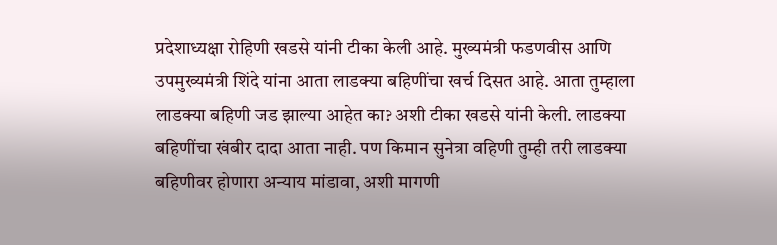प्रदेशाध्यक्षा रोहिणी खडसे यांनी टीका केली आहे. मुख्यमंत्री फडणवीस आणि उपमुख्यमंत्री शिंदे यांना आता लाडक्या बहिणींचा खर्च दिसत आहे. आता तुम्हाला लाडक्या बहिणी जड झाल्या आहेत का? अशी टीका खडसे यांनी केली. लाडक्या बहिणींचा खंबीर दादा आता नाही. पण किमान सुनेत्रा वहिणी तुम्ही तरी लाडक्या बहिणीवर होणारा अन्याय मांडावा, अशी मागणी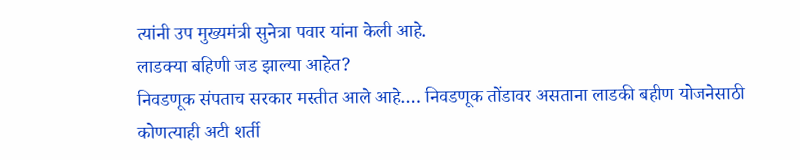त्यांनी उप मुख्यमंत्री सुनेत्रा पवार यांना केली आहे.
लाडक्या बहिणी जड झाल्या आहेत?
निवडणूक संपताच सरकार मस्तीत आले आहे…. निवडणूक तोंडावर असताना लाडकी बहीण योजनेसाठी कोणत्याही अटी शर्ती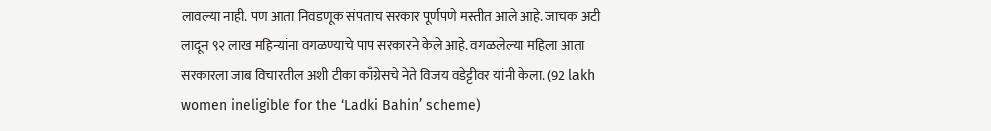लावल्या नाही. पण आता निवडणूक संपताच सरकार पूर्णपणे मस्तीत आले आहे. जाचक अटी लादून ९२ लाख महिन्यांना वगळण्याचे पाप सरकारने केले आहे. वगळलेल्या महिला आता सरकारला जाब विचारतील अशी टीका काँग्रेसचे नेते विजय वडेट्टीवर यांनी केला. (92 lakh women ineligible for the ‘Ladki Bahin’ scheme)